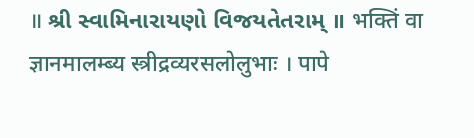॥ શ્રી સ્વામિનારાયણો વિજયતેતરામ્ ॥ भक्तिं वा ज्ञानमालम्ब्य स्त्रीद्रव्यरसलोलुभाः । पापे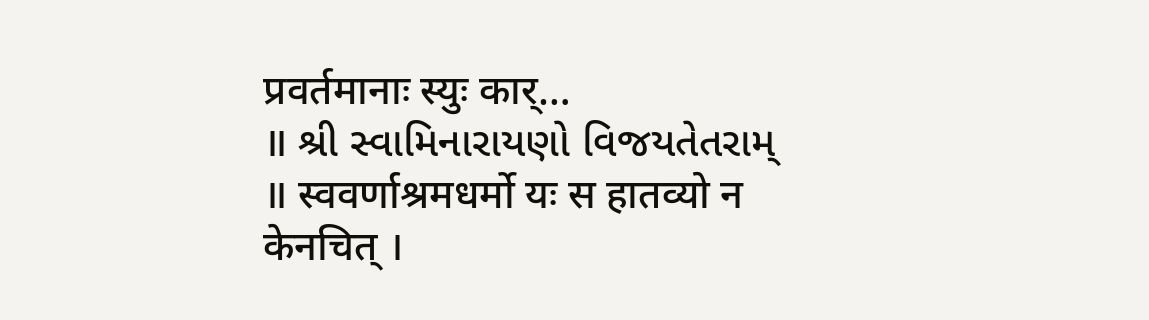प्रवर्तमानाः स्युः कार्…
॥ શ્રી સ્વામિનારાયણો વિજયતેતરામ્ ॥ स्ववर्णाश्रमधर्मो यः स हातव्यो न केनचित् ।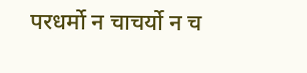परधर्मो न चाचर्यो न च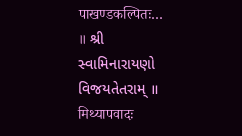पाखण्डकल्पितः…
॥ શ્રી સ્વામિનારાયણો વિજયતેતરામ્ ॥ मिथ्यापवादः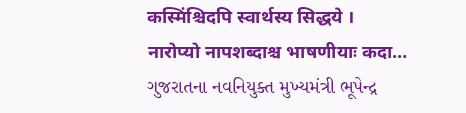कस्मिंश्चिदपि स्वार्थस्य सिद्धये । नारोप्यो नापशब्दाश्च भाषणीयाः कदा…
ગુજરાતના નવનિયુક્ત મુખ્યમંત્રી ભૂપેન્દ્ર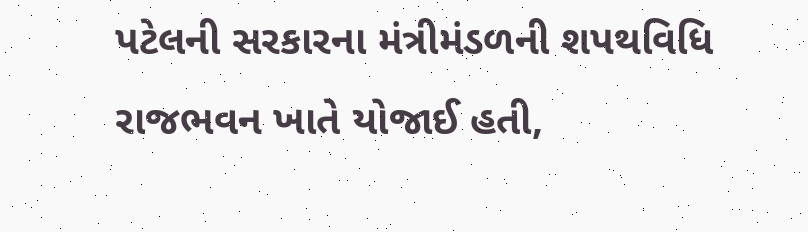પટેલની સરકારના મંત્રીમંડળની શપથવિધિ રાજભવન ખાતે યોજાઈ હતી,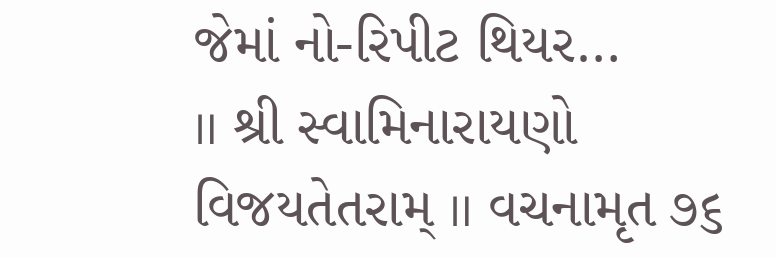જેમાં નો-રિપીટ થિયર…
॥ શ્રી સ્વામિનારાયણો વિજયતેતરામ્ ॥ વચનામૃત ૭૬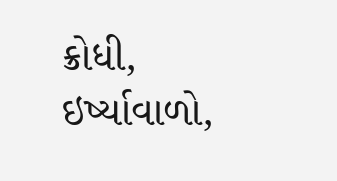ક્રોધી, ઇર્ષ્યાવાળો,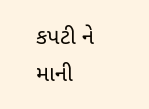કપટી ને માની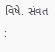વિષે. સંવત :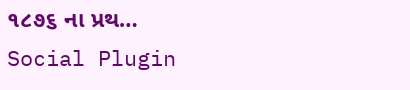૧૮૭૬ ના પ્રથ…
Social Plugin